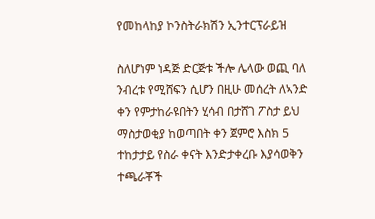የመከላከያ ኮንስትራክሽን ኢንተርፕራይዝ

ስለሆነም ነዳጅ ድርጅቱ ችሎ ሌላው ወጪ ባለ ንብረቱ የሚሸፍን ሲሆን በዚሁ መሰረት ለኣንድ ቀን የምታከራዩበትን ሂሳብ በታሸገ ፖስታ ይህ ማስታወቂያ ከወጣበት ቀን ጀምሮ እስክ 5 ተከታታይ የስራ ቀናት እንድታቀረቡ እያሳወቅን ተጫራቾች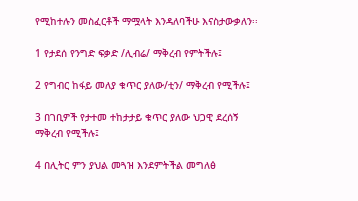የሚከተሉን መስፈርቶች ማሟላት እንዳለባችሁ እናስታውቃለን፡፡

1 የታደሰ የንግድ ፍቃድ /ሊብሬ/ ማቅረብ የምትችሉ፤

2 የግብር ከፋይ መለያ ቁጥር ያለው/ቲን/ ማቅረብ የሚችሉ፤

3 በገቢዎች የታተመ ተከታታይ ቁጥር ያለው ህጋዊ ደረሰኝ ማቅረብ የሚችሉ፤

4 በሊትር ምን ያህል መጓዝ እንደምትችል መግለፅ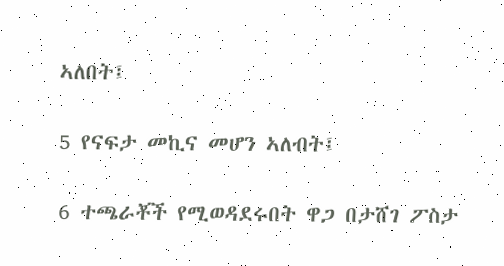ኣለበት፤

5 የናፍታ መኪና መሆን ኣለብት፤

6 ተጫራቾች የሚወዳደሩበት ዋጋ በታሸገ ፖስታ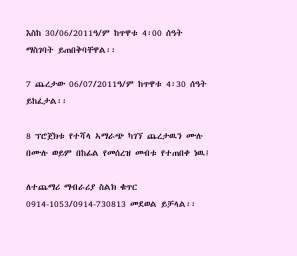እስከ 30/06/2011ዓ/ም ከጥዋቱ 4፡00 ሰዓት ማስገባት ይጠበቅባቸዋል፡፡

7 ጨረታው 06/07/2011ዓ/ም ከጥዋቱ 4፡30 ሰዓት ይከፈታል፡፡

8 ፕሮጀክቱ የተሻላ ኣማራጭ ካገኘ ጨረታዉን ሙሉ በሙሉ ወይም በከፊል የመሰረዝ መብቱ የተጠበቀ ነዉ፤

ለተጨማሪ ማብራሪያ ስልክ ቁጥር 0914-1053/0914-730813 መደወል ይቻላል፡፡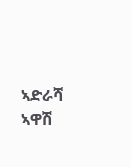ኣድራሻ ኣዋሽ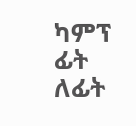ካምፕ ፊት ለፊት